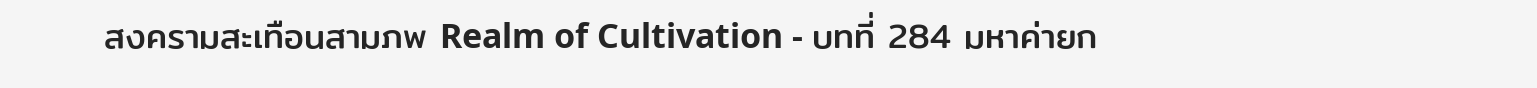สงครามสะเทือนสามภพ Realm of Cultivation - บทที่ 284 มหาค่ายก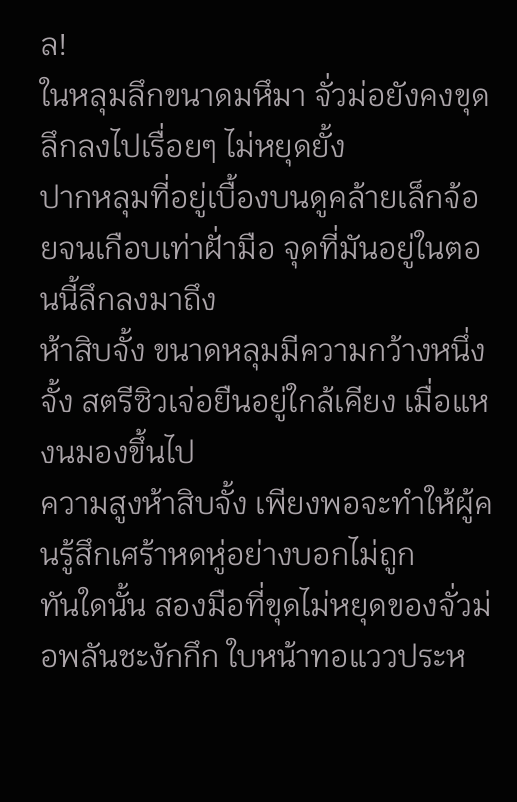ล!
ในหลุมลึกขนาดมหึมา จั่วม่อยังคงขุดลึกลงไปเรื่อยๆ ไม่หยุดยั้ง
ปากหลุมที่อยู่เบื้องบนดูคล้ายเล็กจ้อยจนเกือบเท่าฝั่ามือ จุดที่มันอยู่ในตอนนี้ลึกลงมาถึง
ห้าสิบจั้ง ขนาดหลุมมีความกว้างหนึ่งจั้ง สตรีซิวเจ่อยืนอยู่ใกล้เคียง เมื่อแหงนมองขึ้นไป
ความสูงห้าสิบจั้ง เพียงพอจะทำให้ผู้คนรู้สึกเศร้าหดหู่อย่างบอกไม่ถูก
ทันใดนั้น สองมือที่ขุดไม่หยุดของจั่วม่อพลันชะงักกึก ใบหน้าทอแววประห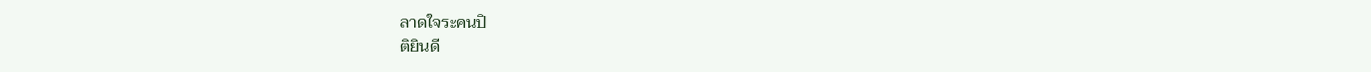ลาดใจระคนปิ
ติยินดี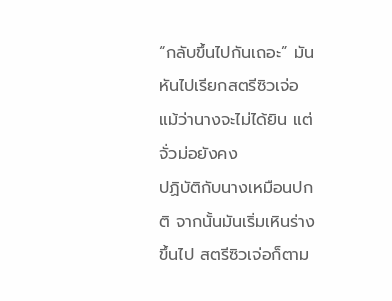“กลับขึ้นไปกันเถอะ” มันหันไปเรียกสตรีซิวเจ่อ แม้ว่านางจะไม่ได้ยิน แต่จั่วม่อยังคง
ปฏิบัติกับนางเหมือนปกติ จากนั้นมันเริ่มเหินร่างขึ้นไป สตรีซิวเจ่อก็ตาม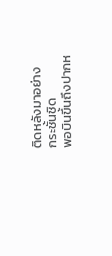ติดหลังมาอย่าง
กระชั้นชิด
พอบินขึ้นถึงปากห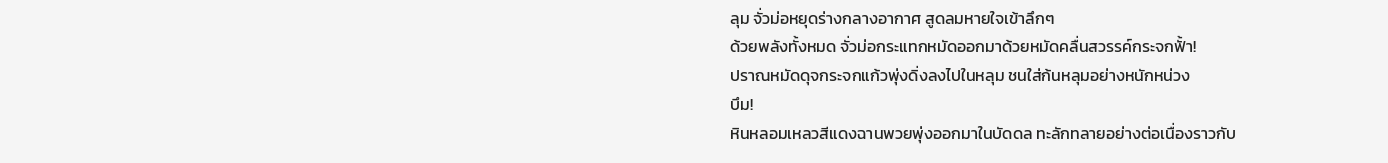ลุม จั่วม่อหยุดร่างกลางอากาศ สูดลมหายใจเข้าลึกๆ
ด้วยพลังทั้งหมด จั่วม่อกระแทกหมัดออกมาด้วยหมัดคลื่นสวรรค์กระจกฟั้า!
ปราณหมัดดุจกระจกแก้วพุ่งดิ่งลงไปในหลุม ชนใส่ก้นหลุมอย่างหนักหน่วง
บึม!
หินหลอมเหลวสีแดงฉานพวยพุ่งออกมาในบัดดล ทะลักทลายอย่างต่อเนื่องราวกับ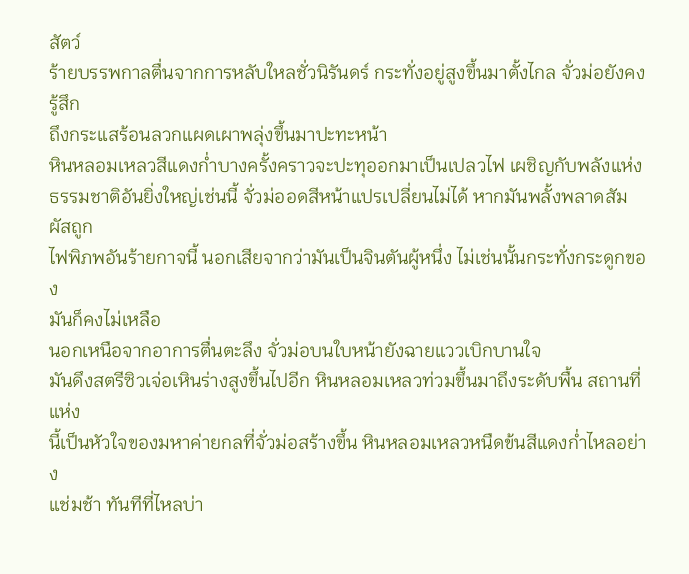สัตว์
ร้ายบรรพกาลตื่นจากการหลับใหลชั่วนิรันดร์ กระทั่งอยู่สูงขึ้นมาตั้งไกล จั่วม่อยังคงรู้สึก
ถึงกระแสร้อนลวกแผดเผาพลุ่งขึ้นมาปะทะหน้า
หินหลอมเหลวสีแดงก่ำบางครั้งคราวจะปะทุออกมาเป็นเปลวไฟ เผชิญกับพลังแห่ง
ธรรมชาติอันยิ่งใหญ่เช่นนี้ จั่วม่ออดสีหน้าแปรเปลี่ยนไม่ได้ หากมันพลั้งพลาดสัมผัสถูก
ไฟพิภพอันร้ายกาจนี้ นอกเสียจากว่ามันเป็นจินตันผู้หนึ่ง ไม่เช่นนั้นกระทั่งกระดูกของ
มันก็คงไม่เหลือ
นอกเหนือจากอาการตื่นตะลึง จั่วม่อบนใบหน้ายังฉายแววเบิกบานใจ
มันดึงสตรีซิวเจ่อเหินร่างสูงขึ้นไปอีก หินหลอมเหลวท่วมขึ้นมาถึงระดับพื้น สถานที่แห่ง
นี้เป็นหัวใจของมหาค่ายกลที่จั่วม่อสร้างขึ้น หินหลอมเหลวหนืดข้นสีแดงก่ำไหลอย่าง
แช่มช้า ทันทีที่ไหลบ่า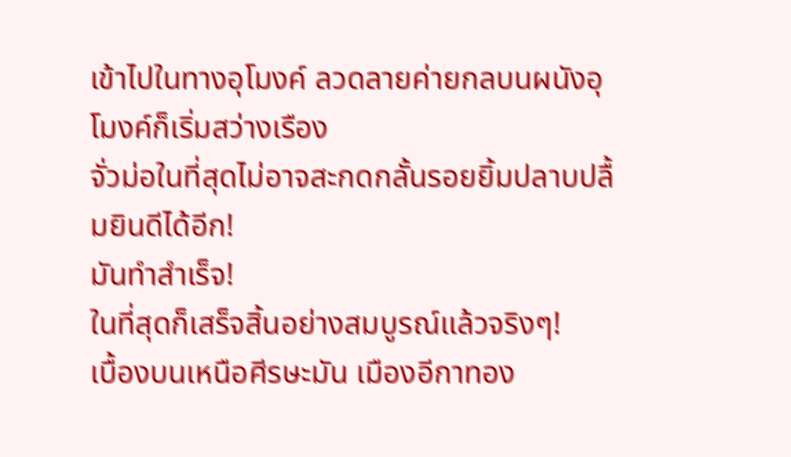เข้าไปในทางอุโมงค์ ลวดลายค่ายกลบนผนังอุโมงค์ก็เริ่มสว่างเรือง
จั่วม่อในที่สุดไม่อาจสะกดกลั้นรอยยิ้มปลาบปลื้มยินดีได้อีก!
มันทำสำเร็จ!
ในที่สุดก็เสร็จสิ้นอย่างสมบูรณ์แล้วจริงๆ!
เบื้องบนเหนือศีรษะมัน เมืองอีกาทอง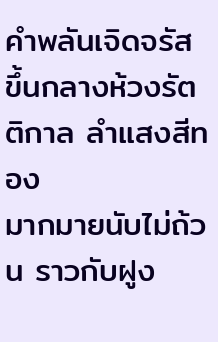คำพลันเจิดจรัสขึ้นกลางห้วงรัตติกาล ลำแสงสีทอง
มากมายนับไม่ถ้วน ราวกับฝูง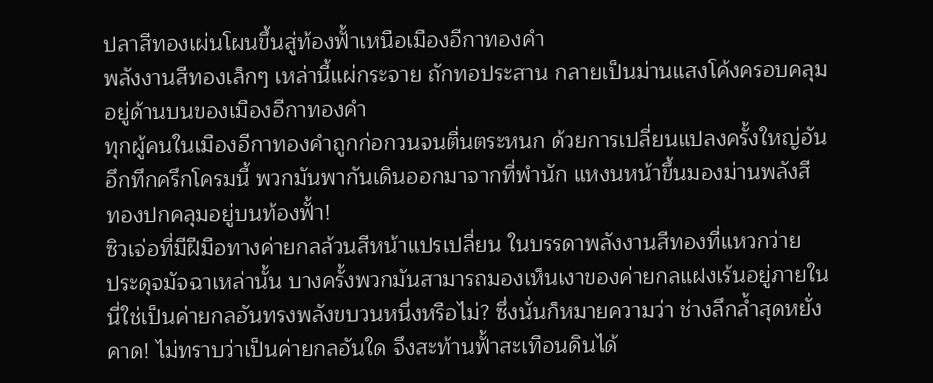ปลาสีทองเผ่นโผนขึ้นสู่ท้องฟั้าเหนือเมืองอีกาทองคำ
พลังงานสีทองเล็กๆ เหล่านี้แผ่กระจาย ถักทอประสาน กลายเป็นม่านแสงโค้งครอบคลุม
อยู่ด้านบนของเมืองอีกาทองคำ
ทุกผู้คนในเมืองอีกาทองคำถูกก่อกวนจนตื่นตระหนก ด้วยการเปลี่ยนแปลงครั้งใหญ่อัน
อึกทึกครึกโครมนี้ พวกมันพากันเดินออกมาจากที่พำนัก แหงนหน้าขึ้นมองม่านพลังสี
ทองปกคลุมอยู่บนท้องฟั้า!
ซิวเจ่อที่มีฝีมือทางค่ายกลล้วนสีหน้าแปรเปลี่ยน ในบรรดาพลังงานสีทองที่แหวกว่าย
ประดุจมัจฉาเหล่านั้น บางครั้งพวกมันสามารถมองเห็นเงาของค่ายกลแฝงเร้นอยู่ภายใน
นี่ใช่เป็นค่ายกลอันทรงพลังขบวนหนึ่งหรือไม่? ซึ่งนั่นก็หมายความว่า ช่างลึกล้ำสุดหยั่ง
คาด! ไม่ทราบว่าเป็นค่ายกลอันใด จึงสะท้านฟั้าสะเทือนดินได้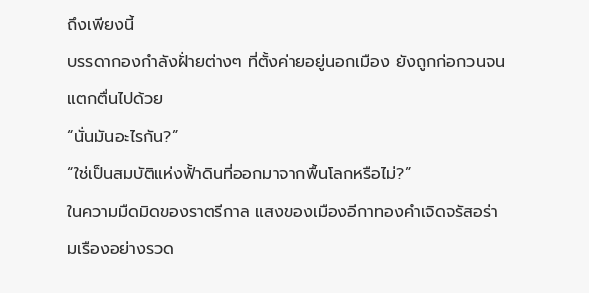ถึงเพียงนี้
บรรดากองกำลังฝั่ายต่างๆ ที่ตั้งค่ายอยู่นอกเมือง ยังถูกก่อกวนจนแตกตื่นไปด้วย
“นั่นมันอะไรกัน?”
“ใช่เป็นสมบัติแห่งฟั้าดินที่ออกมาจากพื้นโลกหรือไม่?”
ในความมืดมิดของราตรีกาล แสงของเมืองอีกาทองคำเจิดจรัสอร่ามเรืองอย่างรวด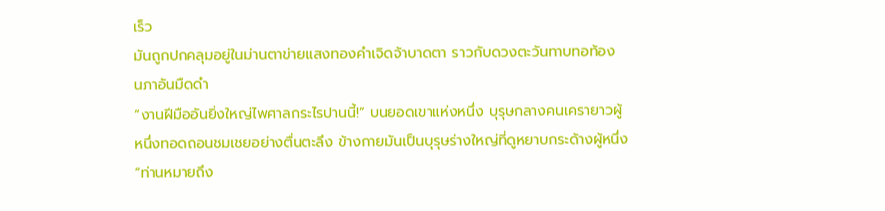เร็ว
มันถูกปกคลุมอยู่ในม่านตาข่ายแสงทองคำเจิดจ้าบาดตา ราวกับดวงตะวันทาบทอท้อง
นภาอันมืดดำ
“งานฝีมืออันยิ่งใหญ่ไพศาลกระไรปานนี้!” บนยอดเขาแห่งหนึ่ง บุรุษกลางคนเครายาวผู้
หนึ่งทอดถอนชมเชยอย่างตื่นตะลึง ข้างกายมันเป็นบุรุษร่างใหญ่ที่ดูหยาบกระด้างผู้หนึ่ง
“ท่านหมายถึง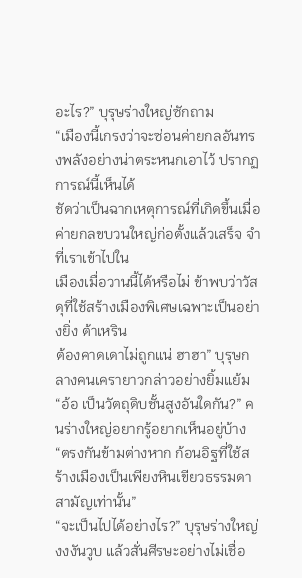อะไร?” บุรุษร่างใหญ่ซักถาม
“เมืองนี้เกรงว่าจะซ่อนค่ายกลอันทรงพลังอย่างน่าตระหนกเอาไว้ ปรากฏการณ์นี้เห็นได้
ชัดว่าเป็นฉากเหตุการณ์ที่เกิดขึ้นเมื่อค่ายกลขบวนใหญ่ก่อตั้งแล้วเสร็จ จำที่เราเข้าไปใน
เมืองเมื่อวานนี้ได้หรือไม่ ข้าพบว่าวัสดุที่ใช้สร้างเมืองพิเศษเฉพาะเป็นอย่างยิ่ง ต้าเหริน
ต้องคาดเดาไม่ถูกแน่ ฮาฮา” บุรุษกลางคนเครายาวกล่าวอย่างยิ้มแย้ม
“อ้อ เป็นวัตถุดิบชั้นสูงอันใดกัน?” คนร่างใหญ่อยากรู้อยากเห็นอยู่บ้าง
“ตรงกันข้ามต่างหาก ก้อนอิฐที่ใช้สร้างเมืองเป็นเพียงหินเขียวธรรมดาสามัญเท่านั้น”
“จะเป็นไปได้อย่างไร?” บุรุษร่างใหญ่งงงันวูบ แล้วสั่นศีรษะอย่างไม่เชื่อ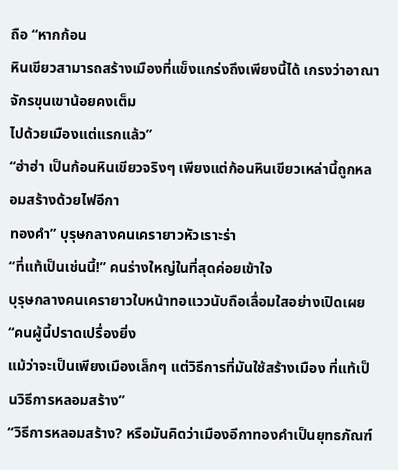ถือ “หากก้อน
หินเขียวสามารถสร้างเมืองที่แข็งแกร่งถึงเพียงนี้ได้ เกรงว่าอาณาจักรขุนเขาน้อยคงเต็ม
ไปด้วยเมืองแต่แรกแล้ว”
“ฮ่าฮ่า เป็นก้อนหินเขียวจริงๆ เพียงแต่ก้อนหินเขียวเหล่านี้ถูกหลอมสร้างด้วยไฟอีกา
ทองคำ” บุรุษกลางคนเครายาวหัวเราะร่า
“ที่แท้เป็นเช่นนี้!” คนร่างใหญ่ในที่สุดค่อยเข้าใจ
บุรุษกลางคนเครายาวใบหน้าทอแววนับถือเลื่อมใสอย่างเปิดเผย “คนผู้นี้ปราดเปรื่องยิ่ง
แม้ว่าจะเป็นเพียงเมืองเล็กๆ แต่วิธีการที่มันใช้สร้างเมือง ที่แท้เป็นวิธีการหลอมสร้าง”
“วิธีการหลอมสร้าง? หรือมันคิดว่าเมืองอีกาทองคำเป็นยุทธภัณฑ์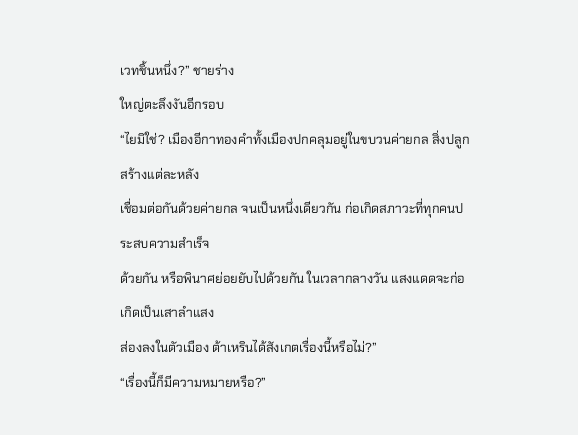เวทชิ้นหนึ่ง?” ชายร่าง
ใหญ่ตะลึงงันอีกรอบ
“ไยมิใช่? เมืองอีกาทองคำทั้งเมืองปกคลุมอยู่ในขบวนค่ายกล สิ่งปลูกสร้างแต่ละหลัง
เชื่อมต่อกันด้วยค่ายกล จนเป็นหนึ่งเดียวกัน ก่อเกิดสภาวะที่ทุกคนประสบความสำเร็จ
ด้วยกัน หรือพินาศย่อยยับไปด้วยกัน ในเวลากลางวัน แสงแดดจะก่อเกิดเป็นเสาลำแสง
ส่องลงในตัวเมือง ต้าเหรินได้สังเกตเรื่องนี้หรือไม่?”
“เรื่องนี้ก็มีความหมายหรือ?”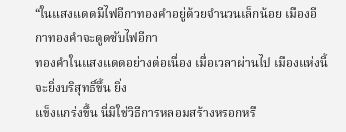“ในแสงแดดมีไฟอีกาทองคำอยู่ด้วยจำนวนเล็กน้อย เมืองอีกาทองคำจะดูดซับไฟอีกา
ทองคำในแสงแดดอย่างต่อเนื่อง เมื่อเวลาผ่านไป เมืองแห่งนี้จะยิ่งบริสุทธิ์ขึ้น ยิ่ง
แข็งแกร่งขึ้น นี่มิใช่วิธีการหลอมสร้างหรอกหรื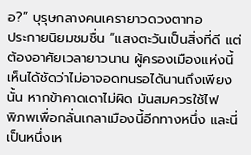อ?” บุรุษกลางคนเครายาวดวงตาทอ
ประกายนิยมชมชื่น “แสงตะวันเป็นสิ่งที่ดี แต่ต้องอาศัยเวลายาวนาน ผู้ครองเมืองแห่งนี้
เห็นได้ชัดว่าไม่อาจอดทนรอได้นานถึงเพียงนั้น หากข้าคาดเดาไม่ผิด มันสมควรใช้ไฟ
พิภพเพื่อกลั่นเกลาเมืองนี้อีกทางหนึ่ง และนี่เป็นหนึ่งเห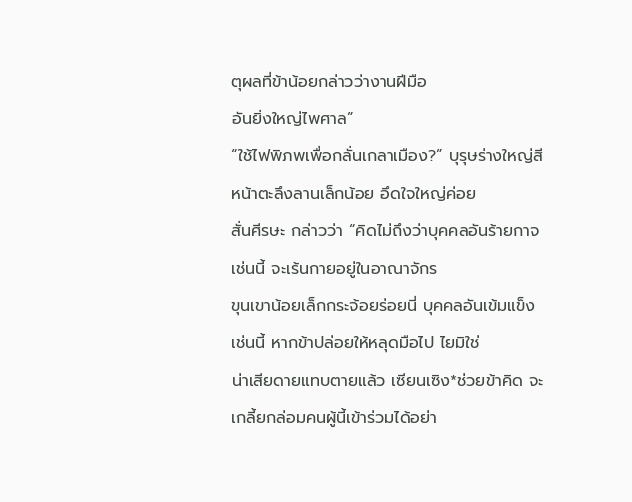ตุผลที่ข้าน้อยกล่าวว่างานฝีมือ
อันยิ่งใหญ่ไพศาล”
“ใช้ไฟพิภพเพื่อกลั่นเกลาเมือง?” บุรุษร่างใหญ่สีหน้าตะลึงลานเล็กน้อย อึดใจใหญ่ค่อย
สั่นศีรษะ กล่าวว่า “คิดไม่ถึงว่าบุคคลอันร้ายกาจเช่นนี้ จะเร้นกายอยู่ในอาณาจักร
ขุนเขาน้อยเล็กกระจ้อยร่อยนี่ บุคคลอันเข้มแข็งเช่นนี้ หากข้าปล่อยให้หลุดมือไป ไยมิใช่
น่าเสียดายแทบตายแล้ว เซียนเซิง*ช่วยข้าคิด จะเกลี้ยกล่อมคนผู้นี้เข้าร่วมได้อย่า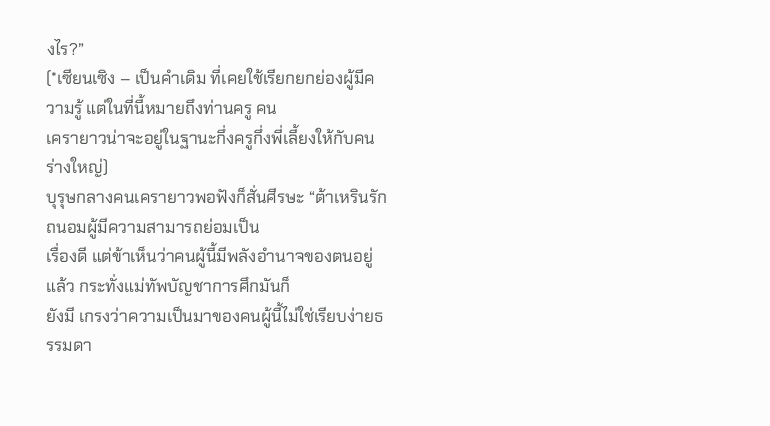งไร?”
(*เซียนเซิง – เป็นคำเดิม ที่เคยใช้เรียกยกย่องผู้มีความรู้ แต่ในที่นี้หมายถึงท่านครู คน
เครายาวน่าจะอยู่ในฐานะกึ่งครูกึ่งพี่เลี้ยงให้กับคนร่างใหญ่)
บุรุษกลางคนเครายาวพอฟังก็สั่นศีรษะ “ต้าเหรินรักถนอมผู้มีความสามารถย่อมเป็น
เรื่องดี แต่ข้าเห็นว่าคนผู้นี้มีพลังอำนาจของตนอยู่แล้ว กระทั่งแม่ทัพบัญชาการศึกมันก็
ยังมี เกรงว่าความเป็นมาของคนผู้นี้ไม่ใช่เรียบง่ายธรรมดา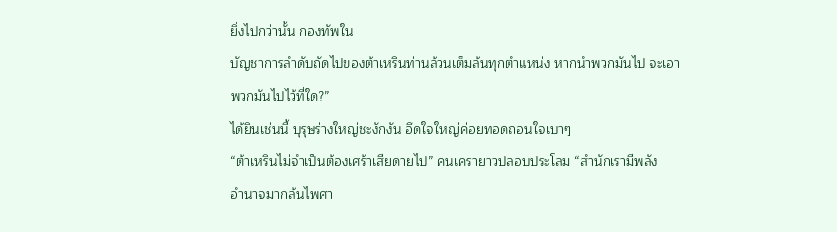ยิ่งไปกว่านั้น กองทัพใน
บัญชาการลำดับถัดไปของต้าเหรินท่านล้วนเต็มล้นทุกตำแหน่ง หากนำพวกมันไป จะเอา
พวกมันไปไว้ที่ใด?”
ได้ยินเช่นนี้ บุรุษร่างใหญ่ชะงักงัน อึดใจใหญ่ค่อยทอดถอนใจเบาๆ
“ต้าเหรินไม่จำเป็นต้องเศร้าเสียดายไป” คนเครายาวปลอบประโลม “สำนักเรามีพลัง
อำนาจมากล้นไพศา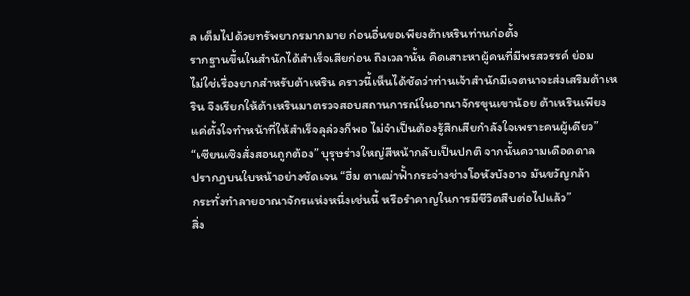ล เต็มไปด้วยทรัพยากรมากมาย ก่อนอื่นขอเพียงต้าเหรินท่านก่อตั้ง
รากฐานขึ้นในสำนักได้สำเร็จเสียก่อน ถึงเวลานั้น คิดเสาะหาผู้คนที่มีพรสวรรค์ ย่อม
ไม่ใช่เรื่องยากสำหรับต้าเหริน คราวนี้เห็นได้ชัดว่าท่านเจ้าสำนักมีเจตนาจะส่งเสริมต้าเห
ริน จึงเรียกให้ต้าเหรินมาตรวจสอบสถานการณ์ในอาณาจักรขุนเขาน้อย ต้าเหรินเพียง
แค่ตั้งใจทำหน้าที่ให้สำเร็จลุล่วงก็พอ ไม่จำเป็นต้องรู้สึกเสียกำลังใจเพราะคนผู้เดียว”
“เซียนเซิงสั่งสอนถูกต้อง” บุรุษร่างใหญ่สีหน้ากลับเป็นปกติ จากนั้นความเดือดดาล
ปรากฏบนใบหน้าอย่างชัดเจน “ฮึ่ม ตาเฒ่าฟั้ากระจ่างช่างโอหังบังอาจ มันขวัญกล้า
กระทั่งทำลายอาณาจักรแห่งหนึ่งเช่นนี้ หรือรำคาญในการมีชีวิตสืบต่อไปแล้ว”
สิ่ง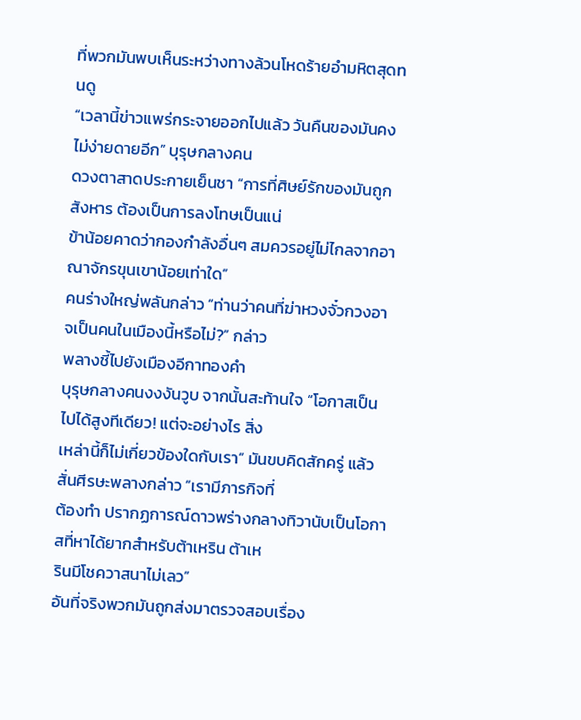ที่พวกมันพบเห็นระหว่างทางล้วนโหดร้ายอำมหิตสุดทนดู
“เวลานี้ข่าวแพร่กระจายออกไปแล้ว วันคืนของมันคงไม่ง่ายดายอีก” บุรุษกลางคน
ดวงตาสาดประกายเย็นชา “การที่ศิษย์รักของมันถูกสังหาร ต้องเป็นการลงโทษเป็นแน่
ข้าน้อยคาดว่ากองกำลังอื่นๆ สมควรอยู่ไม่ไกลจากอาณาจักรขุนเขาน้อยเท่าใด”
คนร่างใหญ่พลันกล่าว “ท่านว่าคนที่ฆ่าหวงจั๋วกวงอาจเป็นคนในเมืองนี้หรือไม่?” กล่าว
พลางชี้ไปยังเมืองอีกาทองคำ
บุรุษกลางคนงงงันวูบ จากนั้นสะท้านใจ “โอกาสเป็นไปได้สูงทีเดียว! แต่จะอย่างไร สิ่ง
เหล่านี้ก็ไม่เกี่ยวข้องใดกับเรา” มันขบคิดสักครู่ แล้วสั่นศีรษะพลางกล่าว “เรามีภารกิจที่
ต้องทำ ปรากฏการณ์ดาวพร่างกลางทิวานับเป็นโอกาสที่หาได้ยากสำหรับต้าเหริน ต้าเห
รินมีโชควาสนาไม่เลว”
อันที่จริงพวกมันถูกส่งมาตรวจสอบเรื่อง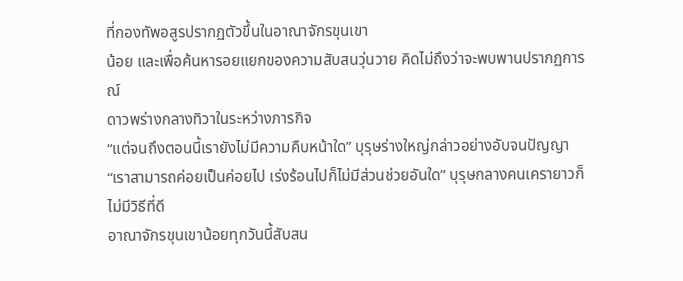ที่กองทัพอสูรปรากฏตัวขึ้นในอาณาจักรขุนเขา
น้อย และเพื่อค้นหารอยแยกของความสับสนวุ่นวาย คิดไม่ถึงว่าจะพบพานปรากฏการณ์
ดาวพร่างกลางทิวาในระหว่างภารกิจ
“แต่จนถึงตอนนี้เรายังไม่มีความคืบหน้าใด” บุรุษร่างใหญ่กล่าวอย่างอับจนปัญญา
“เราสามารถค่อยเป็นค่อยไป เร่งร้อนไปก็ไม่มีส่วนช่วยอันใด” บุรุษกลางคนเครายาวก็
ไม่มีวิธีที่ดี
อาณาจักรขุนเขาน้อยทุกวันนี้สับสน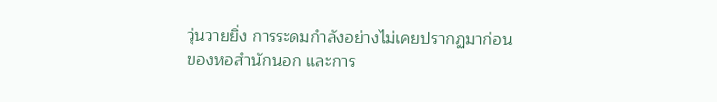วุ่นวายยิ่ง การระดมกำลังอย่างไม่เคยปรากฏมาก่อน
ของหอสำนักนอก และการ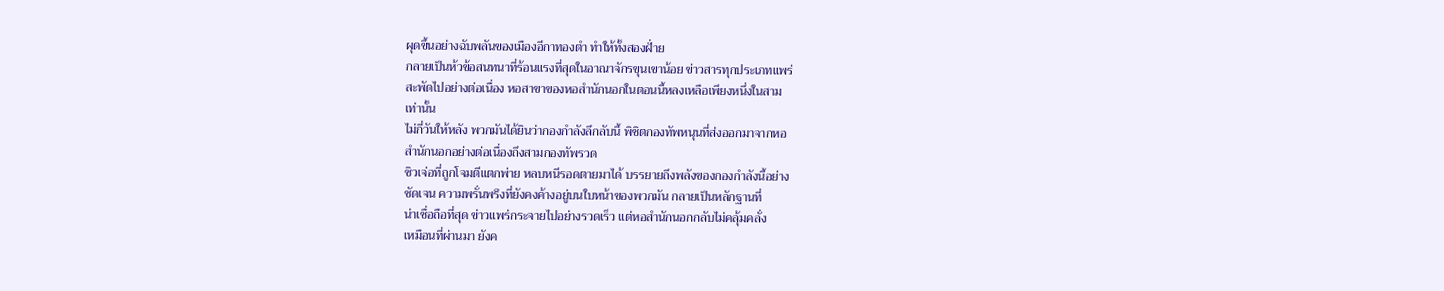ผุดขึ้นอย่างฉับพลันของเมืองอีกาทองตำ ทำให้ทั้งสองฝั่าย
กลายเป็นห้วข้อสนทนาที่ร้อนแรงที่สุดในอาณาจักรขุนเขาน้อย ข่าวสารทุกประเภทแพร่
สะพัดไปอย่างต่อเนื่อง หอสาขาของหอสำนักนอกในตอนนี้หลงเหลือเพียงหนึ่งในสาม
เท่านั้น
ไม่กี่วันให้หลัง พวกมันได้ยินว่ากองกำลังลึกลับนี้ พิชิตกองทัพหนุนที่ส่งออกมาจากหอ
สำนักนอกอย่างต่อเนื่องถึงสามกองทัพรวด
ซิวเจ่อที่ถูกโจมตีแตกพ่าย หลบหนีรอดตายมาได้ บรรยายถึงพลังของกองกำลังนี้อย่าง
ชัดเจน ความพรั่นพรึงที่ยังคงค้างอยู่บนใบหน้าของพวกมัน กลายเป็นหลักฐานที่
น่าเชื่อถือที่สุด ข่าวแพร่กระจายไปอย่างรวดเร็ว แต่หอสำนักนอกกลับไม่คลุ้มคลั่ง
เหมือนที่ผ่านมา ยังค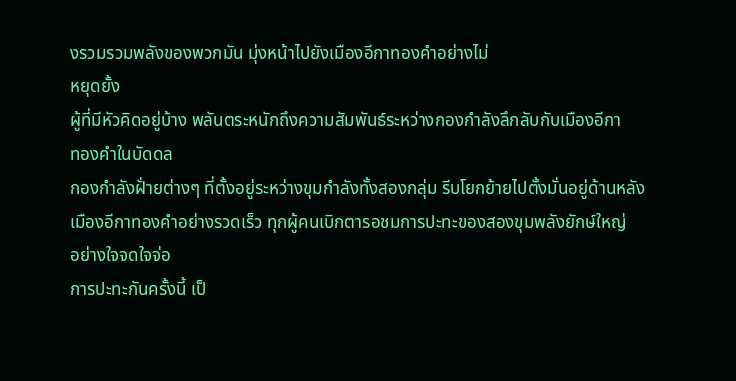งรวมรวมพลังของพวกมัน มุ่งหน้าไปยังเมืองอีกาทองคำอย่างไม่
หยุดยั้ง
ผู้ที่มีหัวคิดอยู่บ้าง พลันตระหนักถึงความสัมพันธ์ระหว่างกองกำลังลึกลับกับเมืองอีกา
ทองคำในบัดดล
กองกำลังฝั่ายต่างๆ ที่ตั้งอยู่ระหว่างขุมกำลังทั้งสองกลุ่ม รีบโยกย้ายไปตั้งมั่นอยู่ด้านหลัง
เมืองอีกาทองคำอย่างรวดเร็ว ทุกผู้คนเบิกตารอชมการปะทะของสองขุมพลังยักษ์ใหญ่
อย่างใจจดใจจ่อ
การปะทะกันครั้งนี้ เป็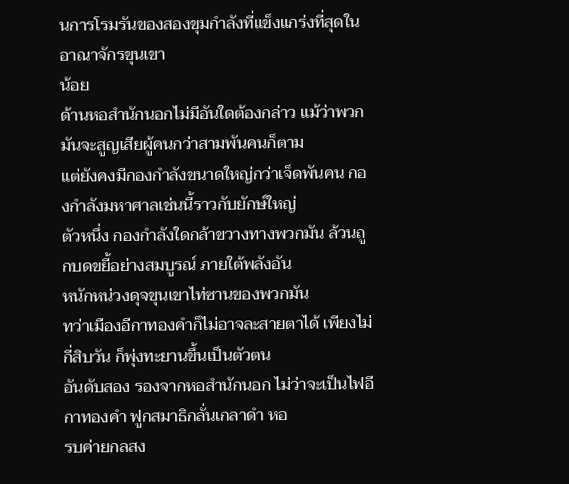นการโรมรันของสองขุมกำลังที่แข็งแกร่งที่สุดในอาณาจักรขุนเขา
น้อย
ด้านหอสำนักนอกไม่มีอันใดต้องกล่าว แม้ว่าพวกมันจะสูญเสียผู้คนกว่าสามพันคนก็ตาม
แต่ยังคงมีกองกำลังขนาดใหญ่กว่าเจ็ดพันคน กองกำลังมหาศาลเช่นนี้ราวกับยักษ์ใหญ่
ตัวหนึ่ง กองกำลังใดกล้าขวางทางพวกมัน ล้วนถูกบดขยี้อย่างสมบูรณ์ ภายใต้พลังอัน
หนักหน่วงดุจขุนเขาไท่ซานของพวกมัน
ทว่าเมืองอีกาทองคำก็ไม่อาจละสายตาได้ เพียงไม่กี่สิบวัน ก็พุ่งทะยานขึ้นเป็นตัวตน
อันดับสอง รองจากหอสำนักนอก ไม่ว่าจะเป็นไฟอีกาทองคำ ฟูกสมาธิกลั่นเกลาดำ หอ
รบค่ายกลสง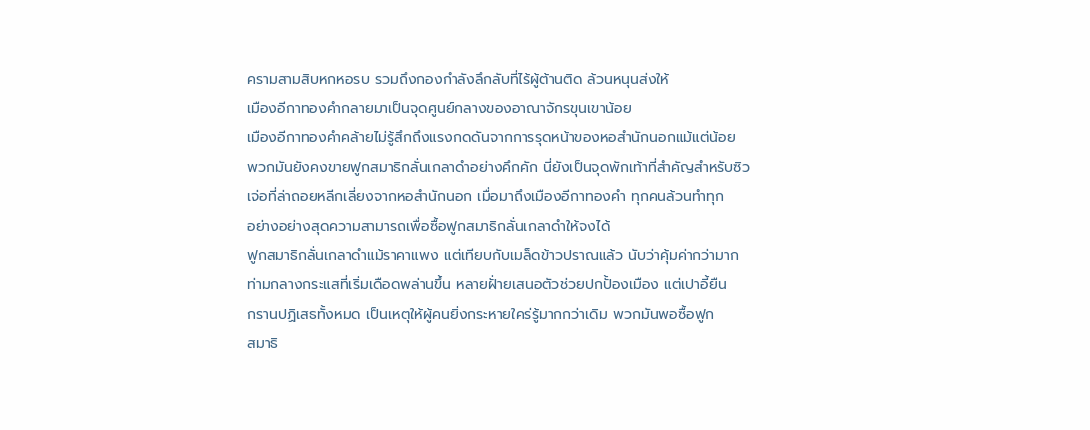ครามสามสิบหกหอรบ รวมถึงกองกำลังลึกลับที่ไร้ผู้ต้านติด ล้วนหนุนส่งให้
เมืองอีกาทองคำกลายมาเป็นจุดศูนย์กลางของอาณาจักรขุนเขาน้อย
เมืองอีกาทองคำคล้ายไม่รู้สึกถึงแรงกดดันจากการรุดหน้าของหอสำนักนอกแม้แต่น้อย
พวกมันยังคงขายฟูกสมาธิกลั่นเกลาดำอย่างคึกคัก นี่ยังเป็นจุดพักเท้าที่สำคัญสำหรับซิว
เจ่อที่ล่าถอยหลีกเลี่ยงจากหอสำนักนอก เมื่อมาถึงเมืองอีกาทองคำ ทุกคนล้วนทำทุก
อย่างอย่างสุดความสามารถเพื่อซื้อฟูกสมาธิกลั่นเกลาดำให้จงได้
ฟูกสมาธิกลั่นเกลาดำแม้ราคาแพง แต่เทียบกับเมล็ดข้าวปราณแล้ว นับว่าคุ้มค่ากว่ามาก
ท่ามกลางกระแสที่เริ่มเดือดพล่านขึ้น หลายฝั่ายเสนอตัวช่วยปกปั้องเมือง แต่เปาอี้ยืน
กรานปฏิเสธทั้งหมด เป็นเหตุให้ผู้คนยิ่งกระหายใคร่รู้มากกว่าเดิม พวกมันพอซื้อฟูก
สมาธิ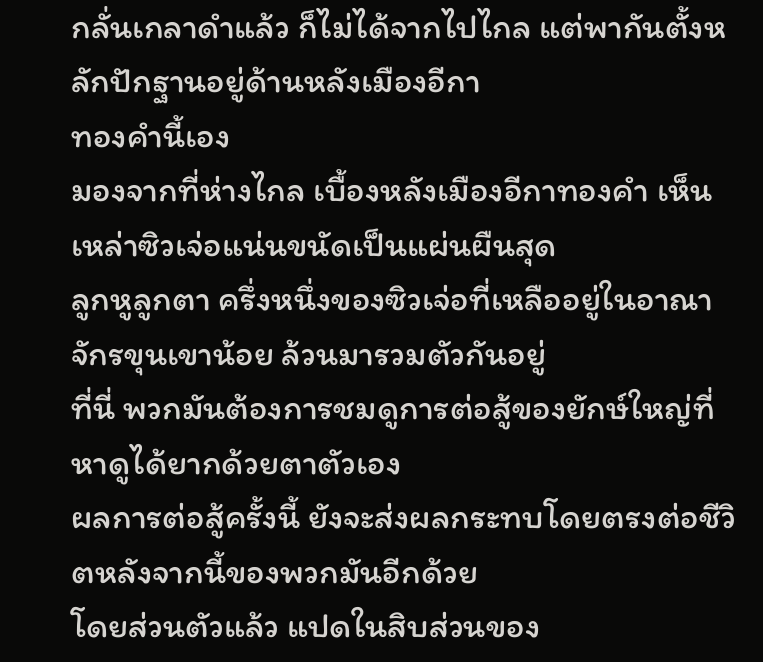กลั่นเกลาดำแล้ว ก็ไม่ได้จากไปไกล แต่พากันตั้งหลักปักฐานอยู่ด้านหลังเมืองอีกา
ทองคำนี้เอง
มองจากที่ห่างไกล เบื้องหลังเมืองอีกาทองคำ เห็นเหล่าซิวเจ่อแน่นขนัดเป็นแผ่นผืนสุด
ลูกหูลูกตา ครึ่งหนึ่งของซิวเจ่อที่เหลืออยู่ในอาณาจักรขุนเขาน้อย ล้วนมารวมตัวกันอยู่
ที่นี่ พวกมันต้องการชมดูการต่อสู้ของยักษ์ใหญ่ที่หาดูได้ยากด้วยตาตัวเอง
ผลการต่อสู้ครั้งนี้ ยังจะส่งผลกระทบโดยตรงต่อชีวิตหลังจากนี้ของพวกมันอีกด้วย
โดยส่วนตัวแล้ว แปดในสิบส่วนของ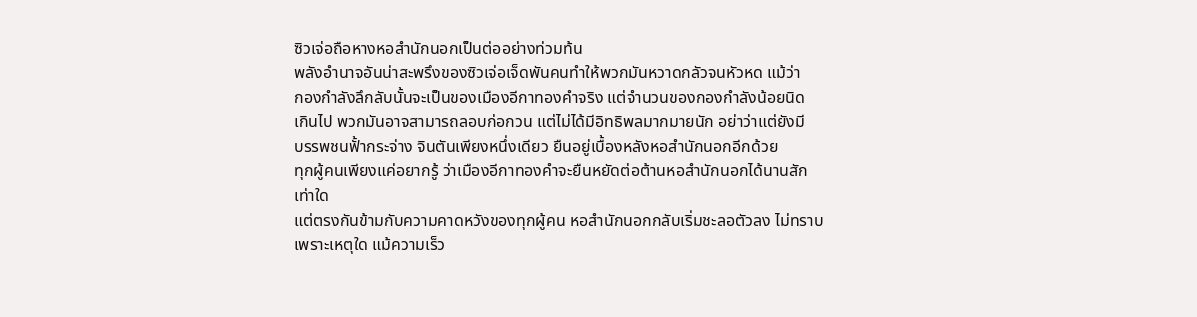ซิวเจ่อถือหางหอสำนักนอกเป็นต่ออย่างท่วมท้น
พลังอำนาจอันน่าสะพรึงของซิวเจ่อเจ็ดพันคนทำให้พวกมันหวาดกลัวจนหัวหด แม้ว่า
กองกำลังลึกลับนั้นจะเป็นของเมืองอีกาทองคำจริง แต่จำนวนของกองกำลังน้อยนิด
เกินไป พวกมันอาจสามารถลอบก่อกวน แต่ไม่ได้มีอิทธิพลมากมายนัก อย่าว่าแต่ยังมี
บรรพชนฟั้ากระจ่าง จินตันเพียงหนึ่งเดียว ยืนอยู่เบื้องหลังหอสำนักนอกอีกด้วย
ทุกผู้คนเพียงแค่อยากรู้ ว่าเมืองอีกาทองคำจะยืนหยัดต่อต้านหอสำนักนอกได้นานสัก
เท่าใด
แต่ตรงกันข้ามกับความคาดหวังของทุกผู้คน หอสำนักนอกกลับเริ่มชะลอตัวลง ไม่ทราบ
เพราะเหตุใด แม้ความเร็ว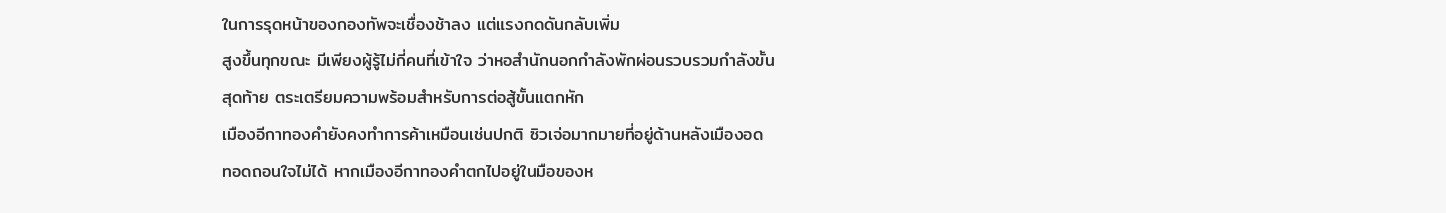ในการรุดหน้าของกองทัพจะเชื่องช้าลง แต่แรงกดดันกลับเพิ่ม
สูงขึ้นทุกขณะ มีเพียงผู้รู้ไม่กี่คนที่เข้าใจ ว่าหอสำนักนอกกำลังพักผ่อนรวบรวมกำลังขั้น
สุดท้าย ตระเตรียมความพร้อมสำหรับการต่อสู้ขั้นแตกหัก
เมืองอีกาทองคำยังคงทำการค้าเหมือนเช่นปกติ ซิวเจ่อมากมายที่อยู่ด้านหลังเมืองอด
ทอดถอนใจไม่ได้ หากเมืองอีกาทองคำตกไปอยู่ในมือของห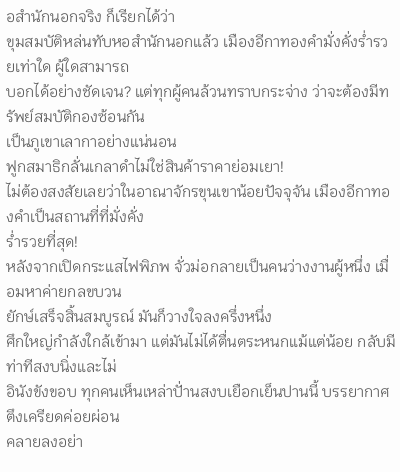อสำนักนอกจริง ก็เรียกได้ว่า
ขุมสมบัติหล่นทับหอสำนักนอกแล้ว เมืองอีกาทองคำมั่งคั่งร่ำรวยเท่าใด ผู้ใดสามารถ
บอกได้อย่างชัดเจน? แต่ทุกผู้คนล้วนทราบกระจ่าง ว่าจะต้องมีทรัพย์สมบัติกองซ้อนกัน
เป็นภูเขาเลากาอย่างแน่นอน
ฟูกสมาธิกลั่นเกลาดำไม่ใช่สินค้าราคาย่อมเยา!
ไม่ต้องสงสัยเลยว่าในอาณาจักรขุนเขาน้อยปัจจุจัน เมืองอีกาทองคำเป็นสถานที่ที่มั่งคั่ง
ร่ำรวยที่สุด!
หลังจากเปิดกระแสไฟพิภพ จั่วม่อกลายเป็นคนว่างงานผู้หนึ่ง เมื่อมหาค่ายกลขบวน
ยักษ์เสร็จสิ้นสมบูรณ์ มันก็วางใจลงครึ่งหนึ่ง
ศึกใหญ่กำลังใกล้เข้ามา แต่มันไม่ได้ตื่นตระหนกแม้แต่น้อย กลับมีท่าทีสงบนิ่งและไม่
อินังขังขอบ ทุกคนเห็นเหล่าปั่านสงบเยือกเย็นปานนี้ บรรยากาศตึงเครียดค่อยผ่อน
คลายลงอย่า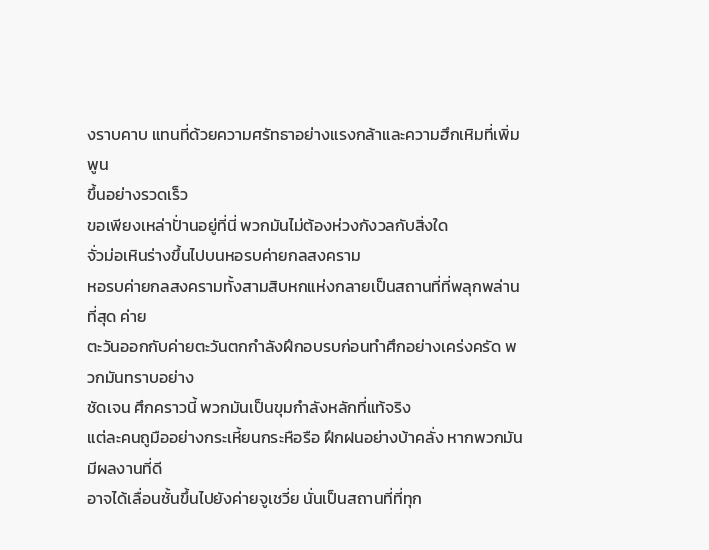งราบคาบ แทนที่ด้วยความศรัทธาอย่างแรงกล้าและความฮึกเหิมที่เพิ่มพูน
ขึ้นอย่างรวดเร็ว
ขอเพียงเหล่าปั่านอยู่ที่นี่ พวกมันไม่ต้องห่วงกังวลกับสิ่งใด
จั่วม่อเหินร่างขึ้นไปบนหอรบค่ายกลสงคราม
หอรบค่ายกลสงครามทั้งสามสิบหกแห่งกลายเป็นสถานที่ที่พลุกพล่านที่สุด ค่าย
ตะวันออกกับค่ายตะวันตกกำลังฝึกอบรบก่อนทำศึกอย่างเคร่งครัด พวกมันทราบอย่าง
ชัดเจน ศึกคราวนี้ พวกมันเป็นขุมกำลังหลักที่แท้จริง
แต่ละคนถูมืออย่างกระเหี้ยนกระหือรือ ฝึกฝนอย่างบ้าคลั่ง หากพวกมันมีผลงานที่ดี
อาจได้เลื่อนชั้นขึ้นไปยังค่ายจูเชวี่ย นั่นเป็นสถานที่ที่ทุก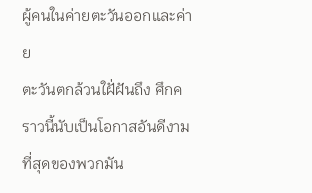ผู้คนในค่ายตะวันออกและค่าย
ตะวันตกล้วนใฝั่ฝันถึง ศึกคราวนี้นับเป็นโอกาสอันดีงามที่สุดของพวกมัน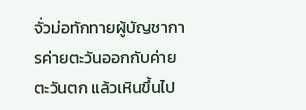จั่วม่อทักทายผู้บัญชาการค่ายตะวันออกกับค่ายตะวันตก แล้วเหินขึ้นไป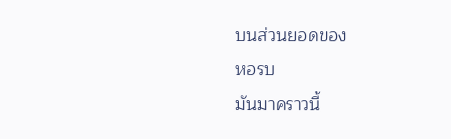บนส่วนยอดของ
หอรบ
มันมาคราวนี้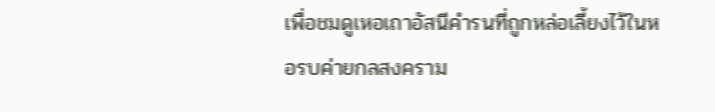เพื่อชมดูเหอเถาอัสนีคำรนที่ถูกหล่อเลี้ยงไว้ในหอรบค่ายกลสงคราม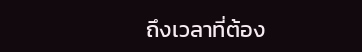ถึงเวลาที่ต้อง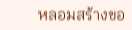หลอมสร้างขอ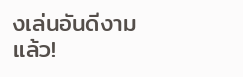งเล่นอันดีงามแล้ว!